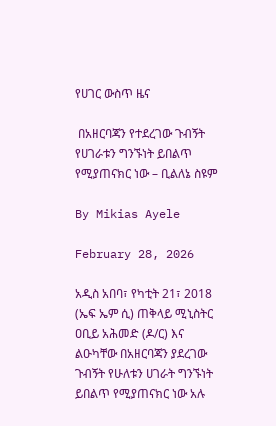የሀገር ውስጥ ዜና

 በአዘርባጃን የተደረገው ጉብኝት የሀገራቱን ግንኙነት ይበልጥ የሚያጠናክር ነው – ቢልለኔ ስዩም

By Mikias Ayele

February 28, 2026

አዲስ አበባ፣ የካቲት 21፣ 2018 (ኤፍ ኤም ሲ) ጠቅላይ ሚኒስትር ዐቢይ አሕመድ (ዶ/ር) እና ልዑካቸው በአዘርባጃን ያደረገው ጉብኝት የሁለቱን ሀገራት ግንኙነት ይበልጥ የሚያጠናክር ነው አሉ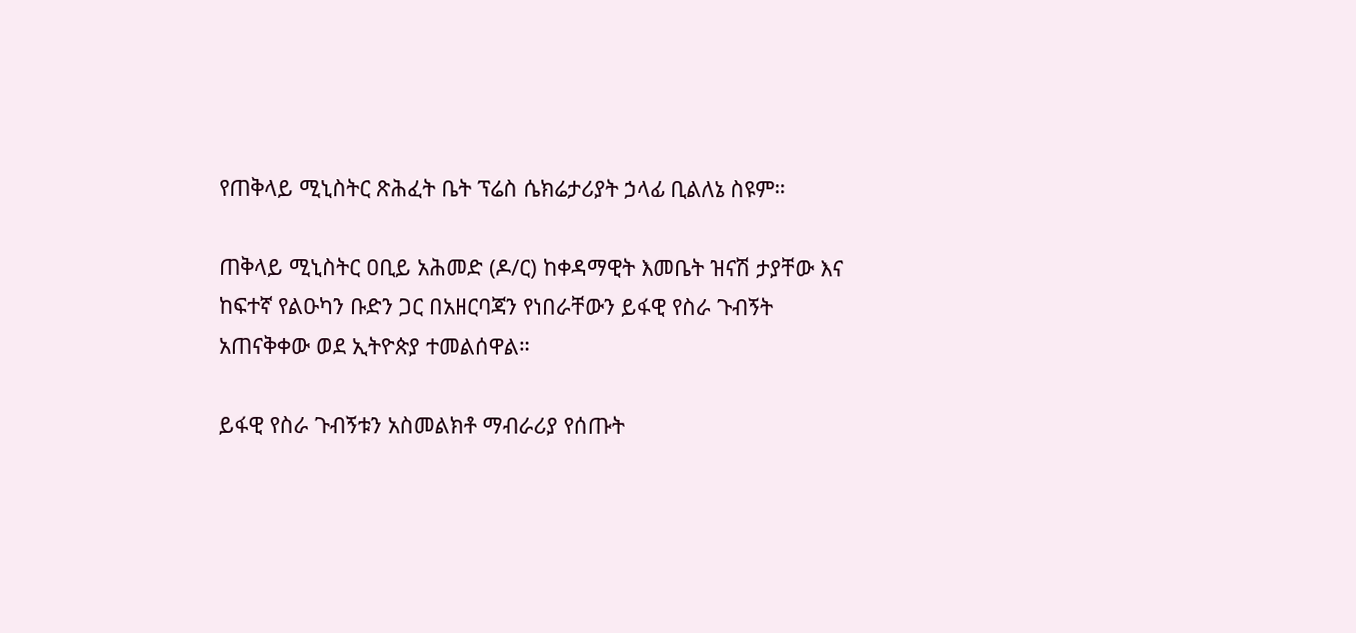የጠቅላይ ሚኒስትር ጽሕፈት ቤት ፕሬስ ሴክሬታሪያት ኃላፊ ቢልለኔ ስዩም።

ጠቅላይ ሚኒስትር ዐቢይ አሕመድ (ዶ/ር) ከቀዳማዊት እመቤት ዝናሽ ታያቸው እና ከፍተኛ የልዑካን ቡድን ጋር በአዘርባጃን የነበራቸውን ይፋዊ የስራ ጉብኝት አጠናቅቀው ወደ ኢትዮጵያ ተመልሰዋል።

ይፋዊ የስራ ጉብኝቱን አስመልክቶ ማብራሪያ የሰጡት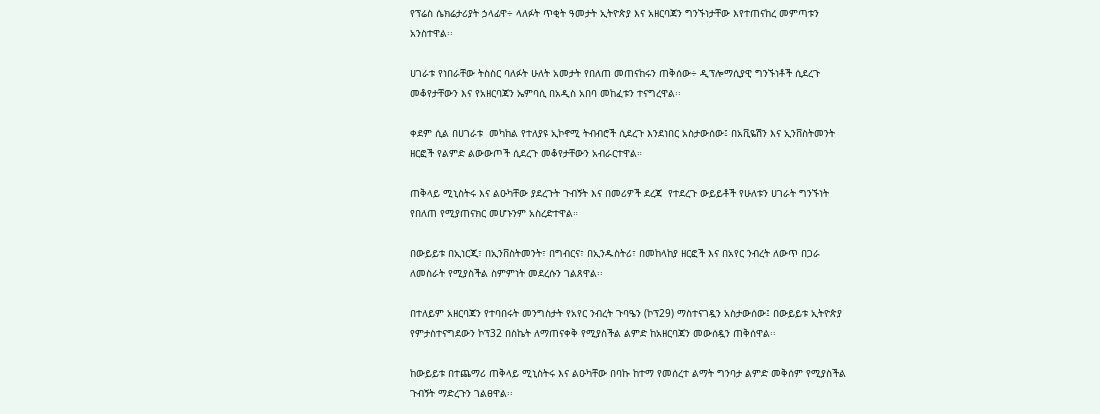የፕሬስ ሴክሬታሪያት ኃላፊዋ÷ ላለፉት ጥቂት ዓመታት ኢትዮጵያ እና አዘርባጃን ግንኙነታቸው እየተጠናከረ መምጣቱን አንስተዋል፡፡

ሀገራቱ የነበራቸው ትስስር ባለፉት ሁለት አመታት የበለጠ መጠናከሩን ጠቅሰው÷ ዲፕሎማሲያዊ ግንኙነቶች ሲደረጉ መቆየታቸውን እና የአዘርባጃን ኤምባሲ በአዲስ አበባ መከፈቱን ተናግረዋል፡፡

ቀደም ሲል በሀገራቱ  መካከል የተለያዩ ኢኮኖሚ ትብብሮች ሲደረጉ እንደነበር አስታውሰው፤ በአቪዬሽን እና ኢንቨስትመንት ዘርፎች የልምድ ልውውጦች ሲደረጉ መቆየታቸውን አብራርተዋል።

ጠቅላይ ሚኒስትሩ እና ልዑካቸው ያደረጉት ጉብኝት እና በመሪዎች ደረጃ  የተደረጉ ውይይቶች የሁለቱን ሀገራት ግንኙነት የበለጠ የሚያጠናክር መሆኑንም አስረድተዋል።

በውይይቱ በኢነርጂ፣ በኢንቨስትመንት፣ በግብርና፣ በኢንዱስትሪ፣ በመከላከያ ዘርፎች እና በአየር ንብረት ለውጥ በጋራ ለመስራት የሚያስችል ስምምነት መደረሱን ገልጸዋል፡፡

በተለይም አዘርባጃን የተባበሩት መንግስታት የአየር ንብረት ጉባዔን (ኮፕ29) ማስተናገዷን አስታውሰው፤ በውይይቱ ኢትዮጵያ የምታስተናግደውን ኮፕ32 በስኬት ለማጠናቀቅ የሚያስችል ልምድ ከአዘርባጃን መውሰዷን ጠቅሰዋል፡፡

ከውይይቱ በተጨማሪ ጠቅላይ ሚኒስትሩ እና ልዑካቸው በባኩ ከተማ የመሰረተ ልማት ግንባታ ልምድ መቅሰም የሚያስችል ጉብኝት ማድረጉን ገልፀዋል፡፡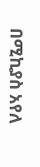በሚኪያስ አየለ